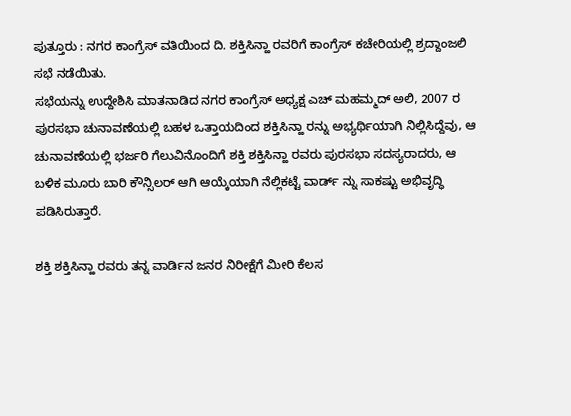ಪುತ್ತೂರು : ನಗರ ಕಾಂಗ್ರೆಸ್ ವತಿಯಿಂದ ದಿ. ಶಕ್ತಿಸಿನ್ಹಾ ರವರಿಗೆ ಕಾಂಗ್ರೆಸ್ ಕಚೇರಿಯಲ್ಲಿ ಶ್ರದ್ದಾಂಜಲಿ ಸಭೆ ನಡೆಯಿತು.
ಸಭೆಯನ್ನು ಉದ್ದೇಶಿಸಿ ಮಾತನಾಡಿದ ನಗರ ಕಾಂಗ್ರೆಸ್ ಅಧ್ಯಕ್ಷ ಎಚ್ ಮಹಮ್ಮದ್ ಅಲಿ, 2007 ರ ಪುರಸಭಾ ಚುನಾವಣೆಯಲ್ಲಿ ಬಹಳ ಒತ್ತಾಯದಿಂದ ಶಕ್ತಿಸಿನ್ಹಾ ರನ್ನು ಅಭ್ಯರ್ಥಿಯಾಗಿ ನಿಲ್ಲಿಸಿದ್ದೆವು, ಆ ಚುನಾವಣೆಯಲ್ಲಿ ಭರ್ಜರಿ ಗೆಲುವಿನೊಂದಿಗೆ ಶಕ್ತಿ ಶಕ್ತಿಸಿನ್ಹಾ ರವರು ಪುರಸಭಾ ಸದಸ್ಯರಾದರು, ಆ ಬಳಿಕ ಮೂರು ಬಾರಿ ಕೌನ್ಸಿಲರ್ ಆಗಿ ಆಯ್ಕೆಯಾಗಿ ನೆಲ್ಲಿಕಟ್ಟೆ ವಾರ್ಡ್ ನ್ನು ಸಾಕಷ್ಟು ಅಭಿವೃದ್ಧಿ ಪಡಿಸಿರುತ್ತಾರೆ.

ಶಕ್ತಿ ಶಕ್ತಿಸಿನ್ಹಾ ರವರು ತನ್ನ ವಾರ್ಡಿನ ಜನರ ನಿರೀಕ್ಷೆಗೆ ಮೀರಿ ಕೆಲಸ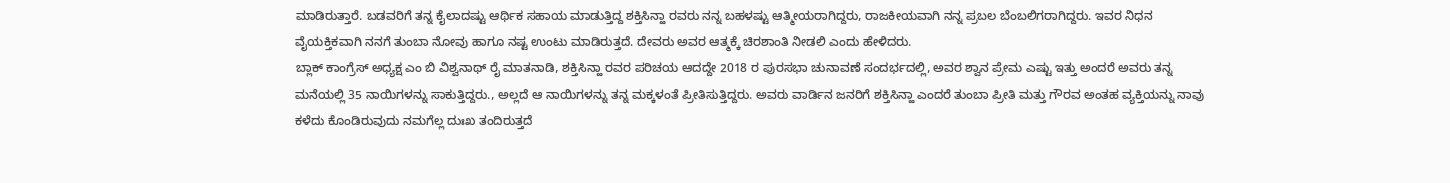ಮಾಡಿರುತ್ತಾರೆ. ಬಡವರಿಗೆ ತನ್ನ ಕೈಲಾದಷ್ಟು ಆರ್ಥಿಕ ಸಹಾಯ ಮಾಡುತ್ತಿದ್ದ ಶಕ್ತಿಸಿನ್ಹಾ ರವರು ನನ್ನ ಬಹಳಷ್ಟು ಆತ್ಮೀಯರಾಗಿದ್ದರು, ರಾಜಕೀಯವಾಗಿ ನನ್ನ ಪ್ರಬಲ ಬೆಂಬಲಿಗರಾಗಿದ್ದರು. ಇವರ ನಿಧನ ವೈಯಕ್ತಿಕವಾಗಿ ನನಗೆ ತುಂಬಾ ನೋವು ಹಾಗೂ ನಷ್ಟ ಉಂಟು ಮಾಡಿರುತ್ತದೆ. ದೇವರು ಅವರ ಆತ್ಮಕ್ಕೆ ಚಿರಶಾಂತಿ ನೀಡಲಿ ಎಂದು ಹೇಳಿದರು.
ಬ್ಲಾಕ್ ಕಾಂಗ್ರೆಸ್ ಅಧ್ಯಕ್ಷ ಎಂ ಬಿ ವಿಶ್ವನಾಥ್ ರೈ ಮಾತನಾಡಿ, ಶಕ್ತಿಸಿನ್ಹಾ ರವರ ಪರಿಚಯ ಆದದ್ದೇ 2018 ರ ಪುರಸಭಾ ಚುನಾವಣೆ ಸಂದರ್ಭದಲ್ಲಿ, ಅವರ ಶ್ವಾನ ಪ್ರೇಮ ಎಷ್ಟು ಇತ್ತು ಅಂದರೆ ಅವರು ತನ್ನ ಮನೆಯಲ್ಲಿ 35 ನಾಯಿಗಳನ್ನು ಸಾಕುತ್ತಿದ್ದರು., ಅಲ್ಲದೆ ಆ ನಾಯಿಗಳನ್ನು ತನ್ನ ಮಕ್ಕಳಂತೆ ಪ್ರೀತಿಸುತ್ತಿದ್ದರು. ಅವರು ವಾರ್ಡಿನ ಜನರಿಗೆ ಶಕ್ತಿಸಿನ್ಹಾ ಎಂದರೆ ತುಂಬಾ ಪ್ರೀತಿ ಮತ್ತು ಗೌರವ ಅಂತಹ ವ್ಯಕ್ತಿಯನ್ನು ನಾವು ಕಳೆದು ಕೊಂಡಿರುವುದು ನಮಗೆಲ್ಲ ದುಃಖ ತಂದಿರುತ್ತದೆ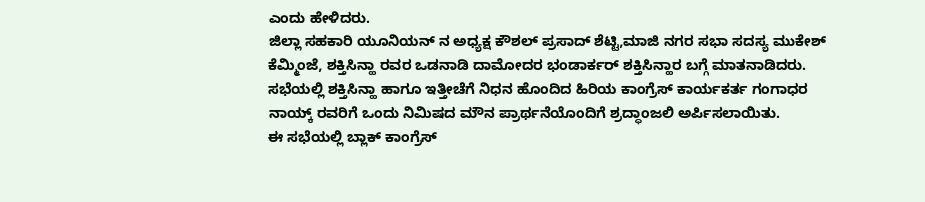ಎಂದು ಹೇಳಿದರು.
ಜಿಲ್ಲಾ ಸಹಕಾರಿ ಯೂನಿಯನ್ ನ ಅಧ್ಯಕ್ಷ ಕೌಶಲ್ ಪ್ರಸಾದ್ ಶೆಟ್ಟಿ,ಮಾಜಿ ನಗರ ಸಭಾ ಸದಸ್ಯ ಮುಕೇಶ್ ಕೆಮ್ಮಿಂಜೆ, ಶಕ್ತಿಸಿನ್ಹಾ ರವರ ಒಡನಾಡಿ ದಾಮೋದರ ಭಂಡಾರ್ಕರ್ ಶಕ್ತಿಸಿನ್ಹಾರ ಬಗ್ಗೆ ಮಾತನಾಡಿದರು.
ಸಭೆಯಲ್ಲಿ ಶಕ್ತಿಸಿನ್ಹಾ ಹಾಗೂ ಇತ್ತೀಚೆಗೆ ನಿಧನ ಹೊಂದಿದ ಹಿರಿಯ ಕಾಂಗ್ರೆಸ್ ಕಾರ್ಯಕರ್ತ ಗಂಗಾಧರ ನಾಯ್ಕ್ ರವರಿಗೆ ಒಂದು ನಿಮಿಷದ ಮೌನ ಪ್ರಾರ್ಥನೆಯೊಂದಿಗೆ ಶ್ರದ್ಧಾಂಜಲಿ ಅರ್ಪಿಸಲಾಯಿತು.
ಈ ಸಭೆಯಲ್ಲಿ ಬ್ಲಾಕ್ ಕಾಂಗ್ರೆಸ್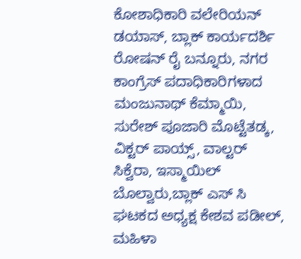ಕೋಶಾಧಿಕಾರಿ ವಲೇರಿಯನ್ ಡಯಾಸ್, ಬ್ಲಾಕ್ ಕಾರ್ಯದರ್ಶಿ ರೋಷನ್ ರೈ ಬನ್ನೂರು, ನಗರ ಕಾಂಗ್ರೆಸ್ ಪದಾಧಿಕಾರಿಗಳಾದ ಮಂಜುನಾಥ್ ಕೆಮ್ಮಾಯಿ, ಸುರೇಶ್ ಪೂಜಾರಿ ಮೊಟ್ಟೆತಡ್ಕ, ವಿಕ್ಟರ್ ಪಾಯ್ಸ್, ವಾಲ್ಟರ್ ಸಿಕ್ವೆರಾ, ಇಸ್ಮಾಯಿಲ್ ಬೊಲ್ವಾರು,ಬ್ಲಾಕ್ ಎಸ್ ಸಿ ಘಟಕದ ಅಧ್ಯಕ್ಷ ಕೇಶವ ಪಡೀಲ್, ಮಹಿಳಾ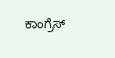ಕಾಂಗ್ರೆಸ್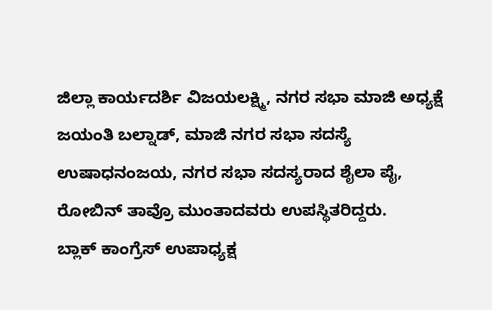ಜಿಲ್ಲಾ ಕಾರ್ಯದರ್ಶಿ ವಿಜಯಲಕ್ಷ್ಮಿ, ನಗರ ಸಭಾ ಮಾಜಿ ಅಧ್ಯಕ್ಷೆ ಜಯಂತಿ ಬಲ್ನಾಡ್, ಮಾಜಿ ನಗರ ಸಭಾ ಸದಸ್ಯೆ ಉಷಾಧನಂಜಯ, ನಗರ ಸಭಾ ಸದಸ್ಯರಾದ ಶೈಲಾ ಪೈ, ರೋಬಿನ್ ತಾವ್ರೊ ಮುಂತಾದವರು ಉಪಸ್ಥಿತರಿದ್ದರು.
ಬ್ಲಾಕ್ ಕಾಂಗ್ರೆಸ್ ಉಪಾಧ್ಯಕ್ಷ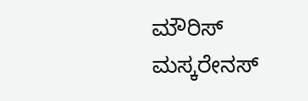ಮೌರಿಸ್ ಮಸ್ಕರೇನಸ್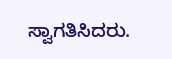ಸ್ವಾಗತಿಸಿದರು.